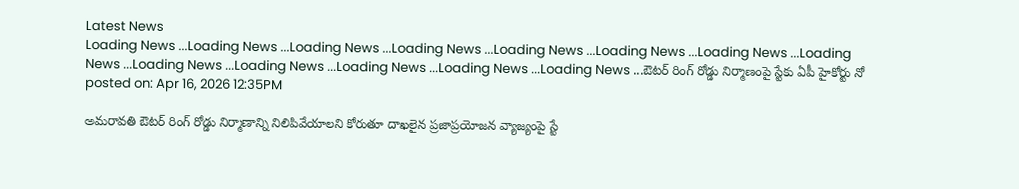Latest News
Loading News ...Loading News ...Loading News ...Loading News ...Loading News ...Loading News ...Loading News ...Loading News ...Loading News ...Loading News ...Loading News ...Loading News ...Loading News ...ఔటర్ రింగ్ రోడ్డు నిర్మాణంపై స్టేకు ఏపీ హైకోర్టు నో
posted on: Apr 16, 2026 12:35PM

అమరావతి ఔటర్ రింగ్ రోడ్డు నిర్మాణాన్ని నిలిపివేయాలని కోరుతూ దాఖలైన ప్రజాప్రయోజన వ్యాజ్యంపై స్టే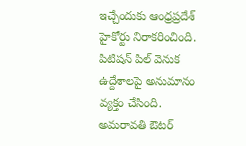ఇచ్చేందుకు ఆంధ్రప్రదేశ్ హైకోర్టు నిరాకరించింది. పిటిషన్ పిల్ వెనుక ఉద్దేశాలపై అనుమానం వ్యక్తం చేసింది. అమరావతి ఔటర్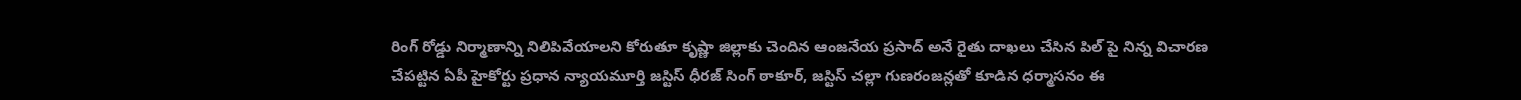రింగ్ రోడ్డు నిర్మాణాన్ని నిలిపివేయాలని కోరుతూ కృష్ణా జిల్లాకు చెందిన ఆంజనేయ ప్రసాద్ అనే రైతు దాఖలు చేసిన పిల్ పై నిన్న విచారణ చేపట్టిన ఏపీ హైకోర్టు ప్రధాన న్యాయమూర్తి జస్టిస్ ధీరజ్ సింగ్ ఠాకూర్, జస్టిస్ చల్లా గుణరంజన్లతో కూడిన ధర్మాసనం ఈ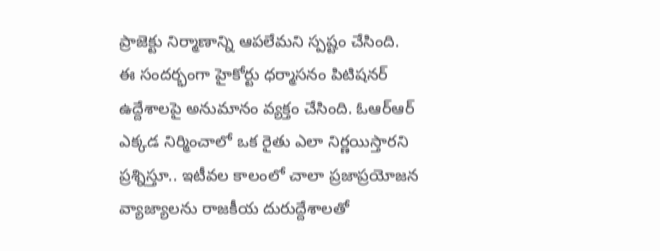ప్రాజెక్టు నిర్మాణాన్ని ఆపలేమని స్పష్టం చేసింది.
ఈ సందర్భంగా హైకోర్టు ధర్మాసనం పిటిషనర్ ఉద్దేశాలపై అనుమానం వ్యక్తం చేసింది. ఓఆర్ఆర్ ఎక్కడ నిర్మించాలో ఒక రైతు ఎలా నిర్ణయిస్తారని ప్రశ్నిస్తూ.. ఇటీవల కాలంలో చాలా ప్రజాప్రయోజన వ్యాజ్యాలను రాజకీయ దురుద్దేశాలతో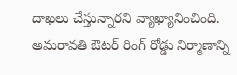దాఖలు చేస్తున్నారని వ్యాఖ్యానించింది. అమరావతి ఔటర్ రింగ్ రోడ్డు నిర్మాణాన్ని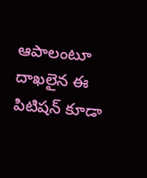ఆపాలంటూ దాఖలైన ఈ పిటిషన్ కూడా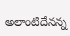అలాంటిదేనన్న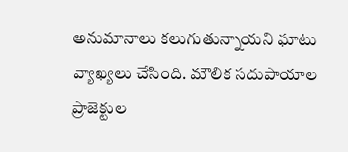అనుమానాలు కలుగుతున్నాయని ఘాటు వ్యాఖ్యలు చేసింది. మౌలిక సదుపాయాల ప్రాజెక్టుల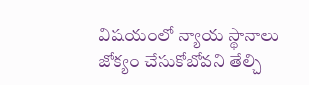విషయంలో న్యాయ స్థానాలు జోక్యం చేసుకోబోవని తేల్చి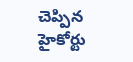చెప్పిన హైకోర్టు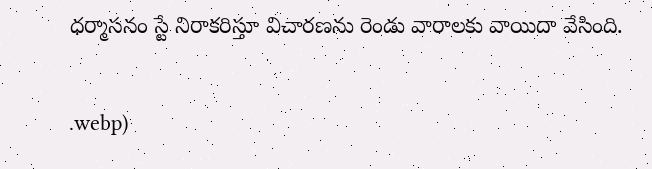ధర్మాసనం స్టే నిరాకరిస్తూ విచారణను రెండు వారాలకు వాయిదా వేసింది.


.webp)